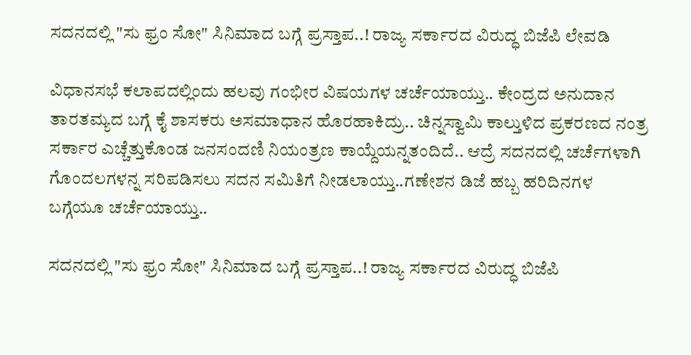ಸದನದಲ್ಲಿ "ಸು ಫ್ರಂ ಸೋ" ಸಿನಿಮಾದ ಬಗ್ಗೆ ಪ್ರಸ್ತಾಪ..! ರಾಜ್ಯ ಸರ್ಕಾರದ ವಿರುದ್ಧ ಬಿಜೆಪಿ ಲೇವಡಿ

ವಿಧಾನಸಭೆ ಕಲಾಪದಲ್ಲಿಂದು ಹಲವು ಗಂಭೀರ ವಿಷಯಗಳ ಚರ್ಚೆಯಾಯ್ತು.. ಕೇಂದ್ರದ ಅನುದಾನ ತಾರತಮ್ಯದ ಬಗ್ಗೆ ಕೈ ಶಾಸಕರು ಅಸಮಾಧಾನ ಹೊರಹಾಕಿದ್ರು.. ಚಿನ್ನಸ್ವಾಮಿ ಕಾಲ್ತುಳಿದ ಪ್ರಕರಣದ ನಂತ್ರ ಸರ್ಕಾರ ಎಚ್ಚೆತ್ತುಕೊಂಡ ಜನಸಂದಣಿ ನಿಯಂತ್ರಣ ಕಾಯ್ದೆಯನ್ನ‌ತಂದಿದೆ.. ಆದ್ರೆ ಸದನದಲ್ಲಿ ಚರ್ಚೆಗಳಾಗಿ ಗೊಂದಲಗಳನ್ನ ಸರಿಪಡಿಸಲು ಸದನ ಸಮಿತಿಗೆ ನೀಡಲಾಯ್ತು..ಗಣೇಶನ ಡಿಜೆ ಹಬ್ಬ ಹರಿದಿನಗಳ ಬಗ್ಗೆಯೂ ಚರ್ಚೆಯಾಯ್ತು..

ಸದನದಲ್ಲಿ "ಸು ಫ್ರಂ ಸೋ" ಸಿನಿಮಾದ ಬಗ್ಗೆ ಪ್ರಸ್ತಾಪ..! ರಾಜ್ಯ ಸರ್ಕಾರದ ವಿರುದ್ಧ ಬಿಜೆಪಿ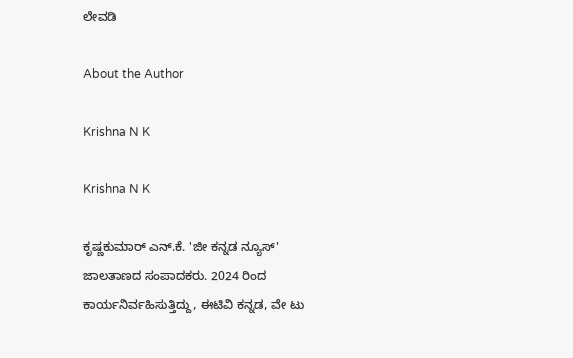ಲೇವಡಿ

About the Author

Krishna N K

Krishna N K

ಕೃಷ್ಣಕುಮಾರ್‌ ಎನ್‌.ಕೆ. 'ಜೀ ಕನ್ನಡ ನ್ಯೂಸ್‌' ಜಾಲತಾಣದ ಸಂಪಾದಕರು. 2024 ರಿಂದ ಕಾರ್ಯನಿರ್ವಹಿಸುತ್ತಿದ್ದು, ಈಟಿವಿ ಕನ್ನಡ, ವೇ ಟು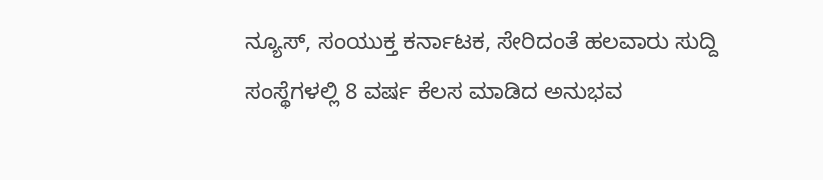ನ್ಯೂಸ್‌, ಸಂಯುಕ್ತ ಕರ್ನಾಟಕ, ಸೇರಿದಂತೆ ಹಲವಾರು ಸುದ್ದಿ ಸಂಸ್ಥೆಗಳಲ್ಲಿ 8 ವರ್ಷ ಕೆಲಸ ಮಾಡಿದ ಅನುಭವ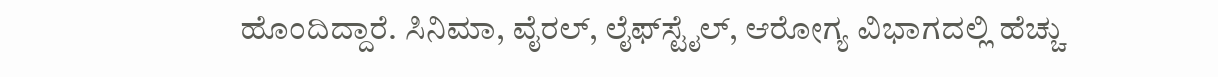ಹೊಂದಿದ್ದಾರೆ. ಸಿನಿಮಾ, ವೈರಲ್‌, ಲೈಫ್‌ಸ್ಟೈಲ್‌, ಆರೋಗ್ಯ ವಿಭಾಗದಲ್ಲಿ ಹೆಚ್ಚು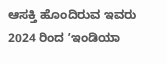ಆಸಕ್ತಿ ಹೊಂದಿರುವ ಇವರು 2024 ರಿಂದ ʼಇಂಡಿಯಾ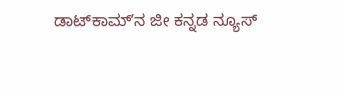ಡಾಟ್‌ಕಾಮ್‌ʼನ ಜೀ ಕನ್ನಡ ನ್ಯೂಸ್‌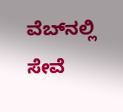ವೆಬ್‌ನಲ್ಲಿ ಸೇವೆ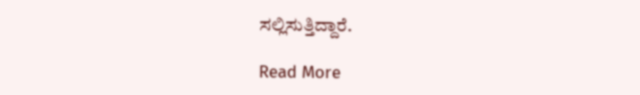ಸಲ್ಲಿಸುತ್ತಿದ್ದಾರೆ.

Read More